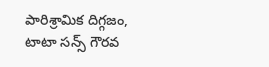పారిశ్రామిక దిగ్గజం, టాటా సన్స్ గౌరవ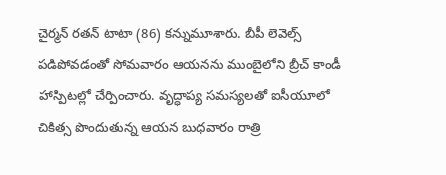చైర్మన్ రతన్ టాటా (86) కన్నుమూశారు. బీపీ లెవెల్స్ పడిపోవడంతో సోమవారం ఆయనను ముంబైలోని బ్రీచ్ కాండీ హాస్పిటల్లో చేర్పించారు. వృద్ధాప్య సమస్యలతో ఐసీయూలో చికిత్స పొందుతున్న ఆయన బుధవారం రాత్రి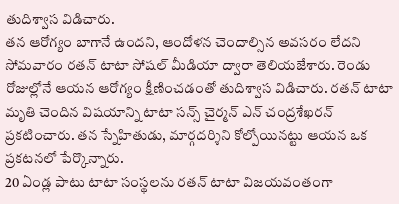తుదిశ్వాస విడిచారు.
తన ఆరోగ్యం బాగానే ఉందని, ఆందోళన చెందాల్సిన అవసరం లేదని సోమవారం రతన్ టాటా సోషల్ మీడియా ద్వారా తెలియజేశారు. రెండు రోజుల్లోనే ఆయన ఆరోగ్యం క్షీణించడంతో తుదిశ్వాస విడిచారు. రతన్ టాటా మృతి చెందిన విషయాన్ని టాటా సన్స్ చైర్మన్ ఎన్ చంద్రశేఖరన్ ప్రకటించారు. తన స్నేహితుడు, మార్గదర్శిని కోల్పోయినట్టు ఆయన ఒక ప్రకటనలో పేర్కొన్నారు.
20 ఏండ్ల పాటు టాటా సంస్థలను రతన్ టాటా విజయవంతంగా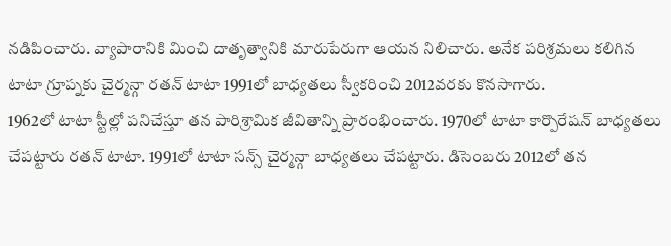నడిపించారు. వ్యాపారానికి మించి దాతృత్వానికి మారుపేరుగా ఆయన నిలిచారు. అనేక పరిశ్రమలు కలిగిన టాటా గ్రూప్నకు చైర్మన్గా రతన్ టాటా 1991లో బాధ్యతలు స్వీకరించి 2012వరకు కొనసాగారు.
1962లో టాటా స్టీల్లో పనిచేస్తూ తన పారిశ్రామిక జీవితాన్ని ప్రారంభించారు. 1970లో టాటా కార్పొరేషన్ బాధ్యతలు చేపట్టారు రతన్ టాటా. 1991లో టాటా సన్స్ చైర్మన్గా బాధ్యతలు చేపట్టారు. డిసెంబరు 2012లో తన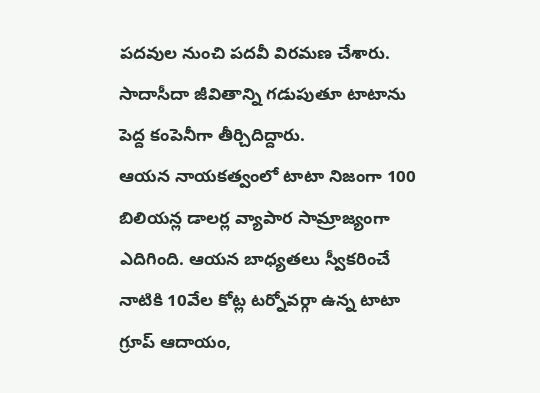పదవుల నుంచి పదవీ విరమణ చేశారు. సాదాసీదా జీవితాన్ని గడుపుతూ టాటాను పెద్ద కంపెనీగా తీర్చిదిద్దారు.
ఆయన నాయకత్వంలో టాటా నిజంగా 100 బిలియన్ల డాలర్ల వ్యాపార సామ్రాజ్యంగా ఎదిగింది. ఆయన బాధ్యతలు స్వీకరించే నాటికి 10వేల కోట్ల టర్నోవర్గా ఉన్న టాటా గ్రూప్ ఆదాయం,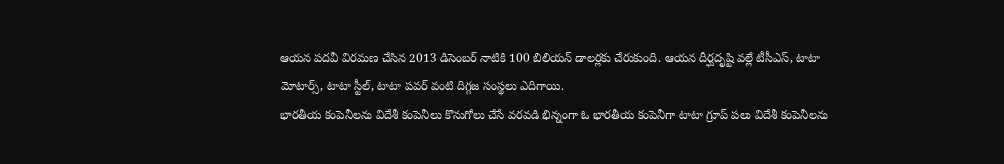ఆయన పదవీ విరమణ చేసిన 2013 డిసెంబర్ నాటికి 100 బిలియన్ డాలర్లకు చేరుకుంది. ఆయన దీర్ఘదృష్టి వల్లే టీసీఎస్, టాటా మోటార్స్, టాటా స్టీల్, టాటా పవర్ వంటి దిగ్గజ సంస్థలు ఎదిగాయి.
భారతీయ కంపెనీలను విదేశీ కంపెనీలు కొనుగోలు చేసే వరవడి భిన్నంగా ఓ భారతీయ కంపెనీగా టాటా గ్రూప్ పలు విదేశీ కంపెనీలను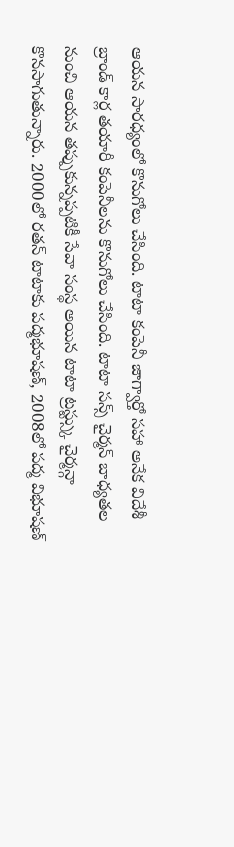ఆయన సారధ్యంలో కొనుగోలు చేసింది. టాటా కంపెనీ జాగ్వార్తో సహా అనేక విదేశీ బ్రాండ్ కార్ల తయారీ కంపెనీలను కొనుగోలు చేసింది. టాటా సన్స్ చైర్మన్ బాధ్యతల నుంచి ఆయన తప్పుకున్నప్పటికీ సేవా సంస్థ అయిన టాటా ట్రస్ట్స్కు చైర్మన్గా కొనసాగుతున్నారు. 2000లో రతన్ టాటాకు పద్మభూషణ్, 2008లో పద్మ విభూషణ్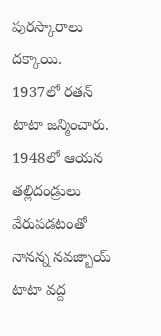పురస్కారాలు దక్కాయి.
1937లో రతన్ టాటా జన్మించారు. 1948లో ఆయన తల్లిదండ్రులు వేరుపడటంతో నానన్న నవజ్బాయ్ టాటా వద్ద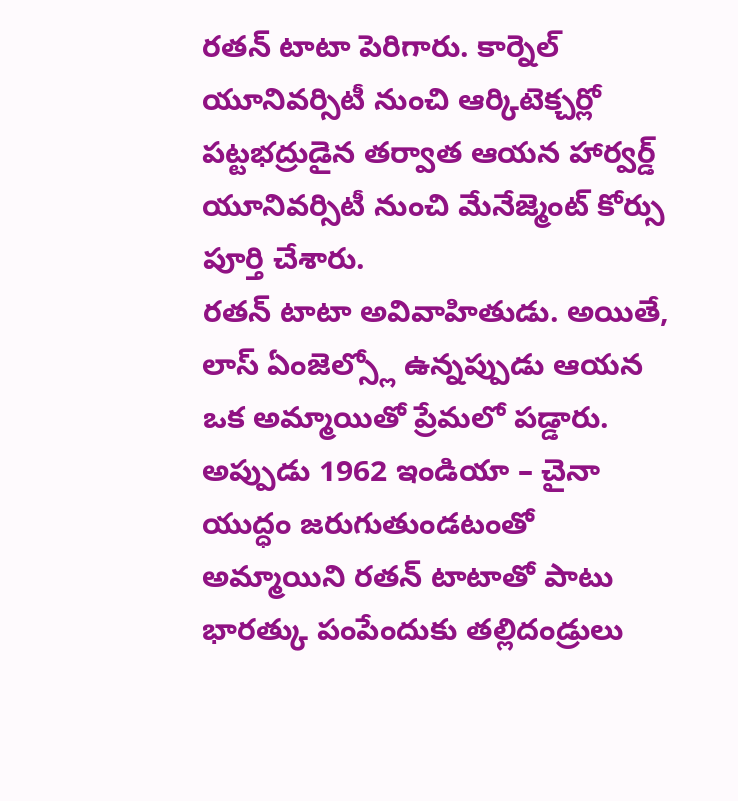రతన్ టాటా పెరిగారు. కార్నెల్ యూనివర్సిటీ నుంచి ఆర్కిటెక్చర్లో పట్టభద్రుడైన తర్వాత ఆయన హార్వర్డ్ యూనివర్సిటీ నుంచి మేనేజ్మెంట్ కోర్సు పూర్తి చేశారు.
రతన్ టాటా అవివాహితుడు. అయితే, లాస్ ఏంజెల్స్లో ఉన్నప్పుడు ఆయన ఒక అమ్మాయితో ప్రేమలో పడ్డారు. అప్పుడు 1962 ఇండియా – చైనా యుద్ధం జరుగుతుండటంతో అమ్మాయిని రతన్ టాటాతో పాటు భారత్కు పంపేందుకు తల్లిదండ్రులు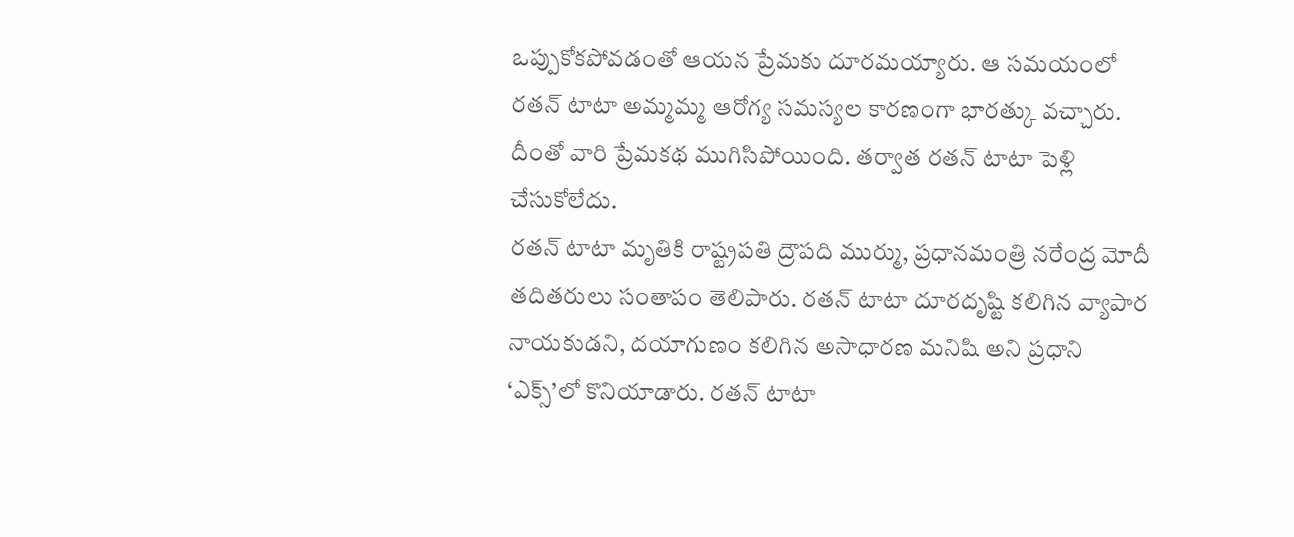ఒప్పుకోకపోవడంతో ఆయన ప్రేమకు దూరమయ్యారు. ఆ సమయంలో రతన్ టాటా అమ్మమ్మ ఆరోగ్య సమస్యల కారణంగా భారత్కు వచ్చారు. దీంతో వారి ప్రేమకథ ముగిసిపోయింది. తర్వాత రతన్ టాటా పెళ్లి చేసుకోలేదు.
రతన్ టాటా మృతికి రాష్ట్రపతి ద్రౌపది ముర్ము, ప్రధానమంత్రి నరేంద్ర మోదీ తదితరులు సంతాపం తెలిపారు. రతన్ టాటా దూరదృష్టి కలిగిన వ్యాపార నాయకుడని, దయాగుణం కలిగిన అసాధారణ మనిషి అని ప్రధాని ‘ఎక్స్’లో కొనియాడారు. రతన్ టాటా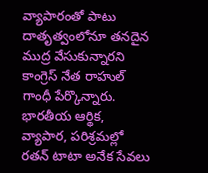వ్యాపారంతో పాటు దాతృత్వంలోనూ తనదైన ముద్ర వేసుకున్నారని కాంగ్రెస్ నేత రాహుల్ గాంధీ పేర్కొన్నారు.
భారతీయ ఆర్థిక, వ్యాపార, పరిశ్రమల్లో రతన్ టాటా అనేక సేవలు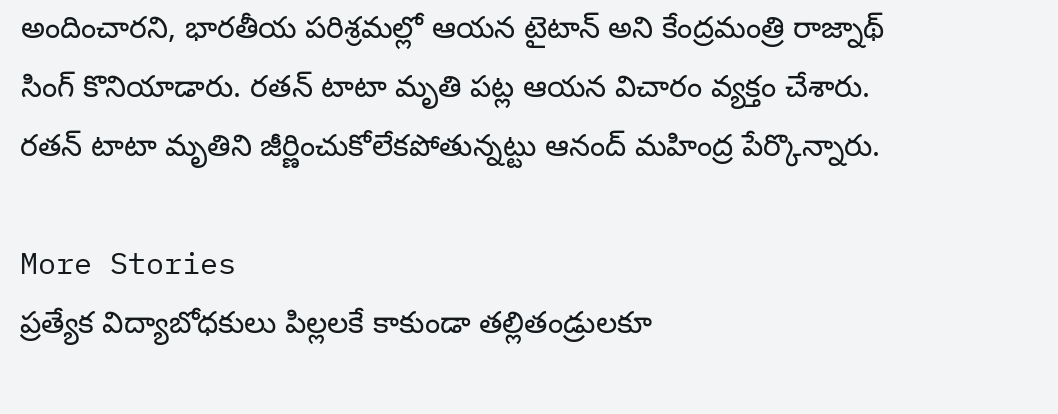అందించారని, భారతీయ పరిశ్రమల్లో ఆయన టైటాన్ అని కేంద్రమంత్రి రాజ్నాథ్ సింగ్ కొనియాడారు. రతన్ టాటా మృతి పట్ల ఆయన విచారం వ్యక్తం చేశారు. రతన్ టాటా మృతిని జీర్ణించుకోలేకపోతున్నట్టు ఆనంద్ మహింద్ర పేర్కొన్నారు.

More Stories
ప్రత్యేక విద్యాబోధకులు పిల్లలకే కాకుండా తల్లితండ్రులకూ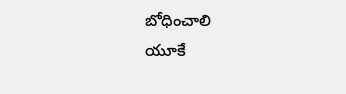బోధించాలి
యూకే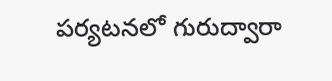పర్యటనలో గురుద్వారా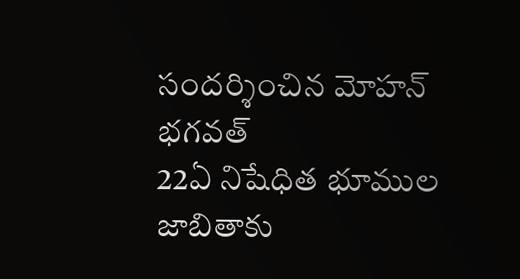సందర్శించిన మోహన్ భగవత్
22ఏ నిషేధిత భూముల జాబితాకు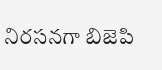నిరసనగా బిజెపి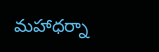మహాధర్నా